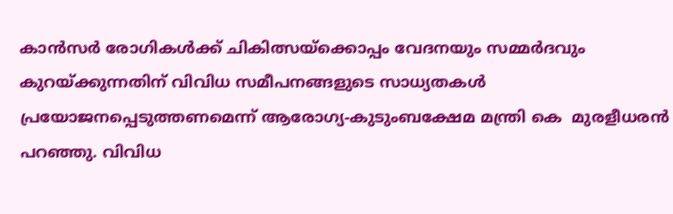കാൻസർ രോഗികൾക്ക് ചികിത്സയ്‌ക്കൊപ്പം വേദനയും സമ്മർദവും കുറയ്ക്കുന്നതിന് വിവിധ സമീപനങ്ങളുടെ സാധ്യതകൾ പ്രയോജനപ്പെടുത്തണമെന്ന് ആരോഗ്യ-കുടുംബക്ഷേമ മന്ത്രി കെ  മുരളീധരൻ പറഞ്ഞു. വിവിധ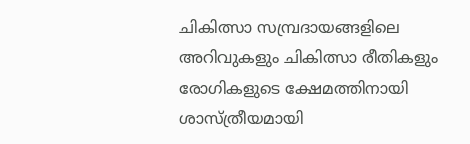ചികിത്സാ സമ്പ്രദായങ്ങളിലെ അറിവുകളും ചികിത്സാ രീതികളും രോഗികളുടെ ക്ഷേമത്തിനായി ശാസ്ത്രീയമായി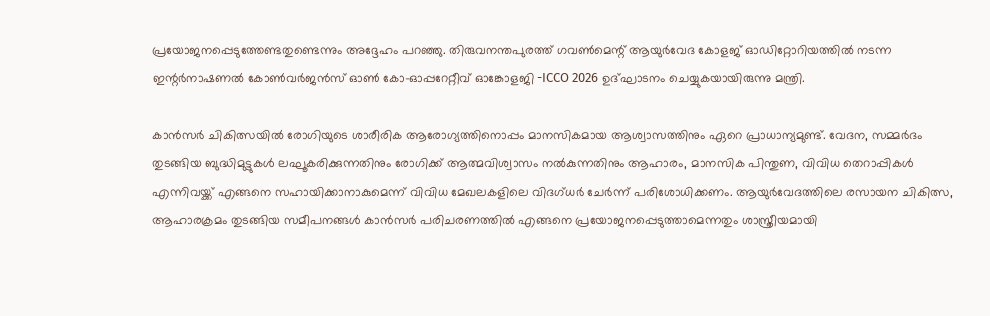പ്രയോജനപ്പെടുത്തേണ്ടതുണ്ടെന്നും അദ്ദേഹം പറഞ്ഞു. തിരുവനന്തപുരത്ത് ഗവൺമെന്റ് ആയുർവേദ കോളജ് ഓഡിറ്റോറിയത്തിൽ നടന്ന ഇന്റർനാഷണൽ കോൺവർജൻസ് ഓൺ കോ-ഓപ്പറേറ്റീവ് ഓങ്കോളജി -ICCO 2026 ഉദ്ഘാടനം ചെയ്യുകയായിരുന്നു മന്ത്രി.

കാൻസർ ചികിത്സയിൽ രോഗിയുടെ ശാരീരിക ആരോഗ്യത്തിനൊപ്പം മാനസികമായ ആശ്വാസത്തിനും ഏറെ പ്രാധാന്യമുണ്ട്. വേദന, സമ്മർദം തുടങ്ങിയ ബുദ്ധിമുട്ടുകൾ ലഘൂകരിക്കുന്നതിനും രോഗിക്ക് ആത്മവിശ്വാസം നൽകുന്നതിനും ആഹാരം, മാനസിക പിന്തുണ, വിവിധ തെറാപ്പികൾ എന്നിവയ്ക്ക് എങ്ങനെ സഹായിക്കാനാകുമെന്ന് വിവിധ മേഖലകളിലെ വിദഗ്ധർ ചേർന്ന് പരിശോധിക്കണം. ആയുർവേദത്തിലെ രസായന ചികിത്സ, ആഹാരക്രമം തുടങ്ങിയ സമീപനങ്ങൾ കാൻസർ പരിചരണത്തിൽ എങ്ങനെ പ്രയോജനപ്പെടുത്താമെന്നതും ശാസ്ത്രീയമായി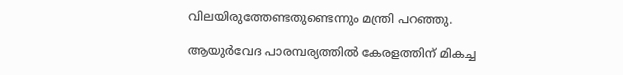വിലയിരുത്തേണ്ടതുണ്ടെന്നും മന്ത്രി പറഞ്ഞു.

ആയുർവേദ പാരമ്പര്യത്തിൽ കേരളത്തിന് മികച്ച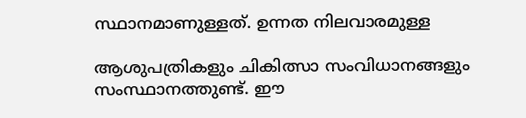സ്ഥാനമാണുള്ളത്. ഉന്നത നിലവാരമുള്ള

ആശുപത്രികളും ചികിത്സാ സംവിധാനങ്ങളും സംസ്ഥാനത്തുണ്ട്. ഈ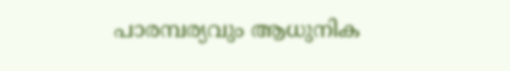പാരമ്പര്യവും ആധുനിക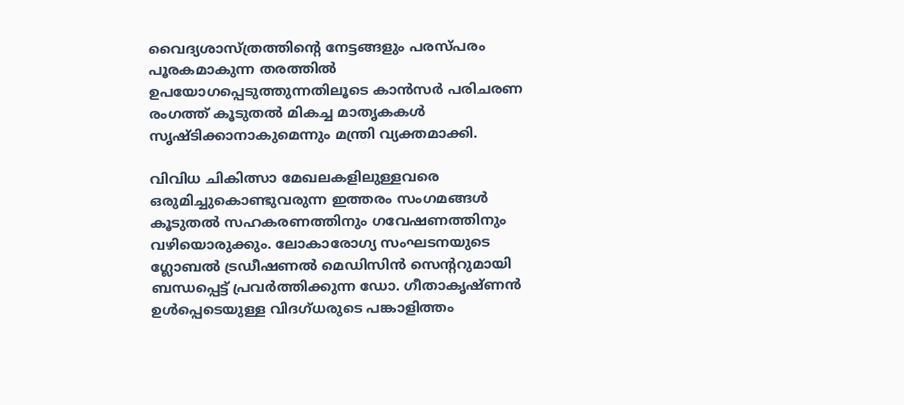വൈദ്യശാസ്ത്രത്തിന്റെ നേട്ടങ്ങളും പരസ്പരം പൂരകമാകുന്ന തരത്തിൽ ഉപയോഗപ്പെടുത്തുന്നതിലൂടെ കാൻസർ പരിചരണ രംഗത്ത് കൂടുതൽ മികച്ച മാതൃകകൾ സൃഷ്ടിക്കാനാകുമെന്നും മന്ത്രി വ്യക്തമാക്കി.

വിവിധ ചികിത്സാ മേഖലകളിലുള്ളവരെ ഒരുമിച്ചുകൊണ്ടുവരുന്ന ഇത്തരം സംഗമങ്ങൾ കൂടുതൽ സഹകരണത്തിനും ഗവേഷണത്തിനും വഴിയൊരുക്കും. ലോകാരോഗ്യ സംഘടനയുടെ ഗ്ലോബൽ ട്രഡീഷണൽ മെഡിസിൻ സെന്ററുമായി ബന്ധപ്പെട്ട് പ്രവർത്തിക്കുന്ന ഡോ. ഗീതാകൃഷ്ണൻ ഉൾപ്പെടെയുള്ള വിദഗ്ധരുടെ പങ്കാളിത്തം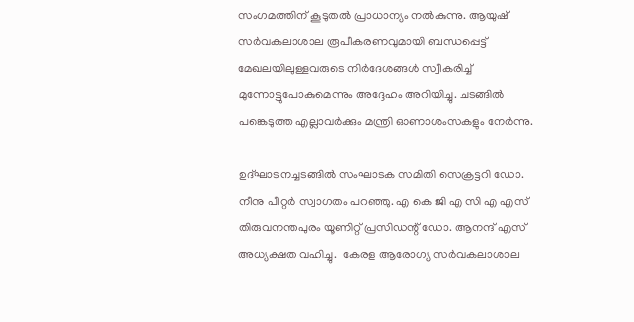സംഗമത്തിന് കൂടുതൽ പ്രാധാന്യം നൽകുന്നു. ആയുഷ് സർവകലാശാല രൂപീകരണവുമായി ബന്ധപ്പെട്ട്  മേഖലയിലുള്ളവരുടെ നിർദേശങ്ങൾ സ്വീകരിച്ച് മുന്നോട്ടുപോകുമെന്നും അദ്ദേഹം അറിയിച്ചു. ചടങ്ങിൽ പങ്കെടുത്ത എല്ലാവർക്കും മന്ത്രി ഓണാശംസകളും നേർന്നു.

ഉദ്ഘാടനച്ചടങ്ങിൽ സംഘാടക സമിതി സെക്രട്ടറി ഡോ. നീനു പീറ്റർ സ്വാഗതം പറഞ്ഞു. എ കെ ജി എ സി എ എസ് തിരുവനന്തപുരം യൂണിറ്റ് പ്രസിഡന്റ് ഡോ. ആനന്ദ് എസ്  അധ്യക്ഷത വഹിച്ചു.  കേരള ആരോഗ്യ സർവകലാശാല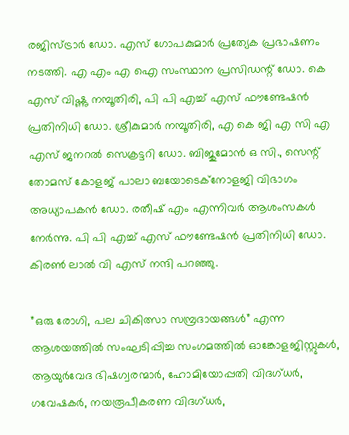രജിസ്ട്രാർ ഡോ. എസ് ഗോപകുമാർ പ്രത്യേക പ്രഭാഷണം നടത്തി. എ എം എ ഐ സംസ്ഥാന പ്രസിഡന്റ് ഡോ. കെ എസ് വിഷ്ണു നമ്പൂതിരി, പി പി എച്ച് എസ് ഫൗണ്ടേഷൻ പ്രതിനിധി ഡോ. ശ്രീകുമാർ നമ്പൂതിരി, എ കെ ജി എ സി എ എസ് ജനറൽ സെക്രട്ടറി ഡോ. ബിജുമോൻ ഒ സി., സെന്റ് തോമസ് കോളജ് പാലാ ബയോടെക്നോളജി വിഭാഗം അധ്യാപകൻ ഡോ. രതീഷ് എം എന്നിവർ ആശംസകൾ നേർന്നു. പി പി എച്ച് എസ് ഫൗണ്ടേഷൻ പ്രതിനിധി ഡോ. കിരൺ ലാൽ വി എസ് നന്ദി പറഞ്ഞു.

”ഒരു രോഗി, പല ചികിത്സാ സമ്പ്രദായങ്ങൾ” എന്ന ആശയത്തിൽ സംഘടിപ്പിച്ച സംഗമത്തിൽ ഓങ്കോളജിസ്റ്റുകൾ, ആയുർവേദ ഭിഷഗ്വരന്മാർ, ഹോമിയോപ്പതി വിദഗ്ധർ, ഗവേഷകർ, നയരൂപീകരണ വിദഗ്ധർ,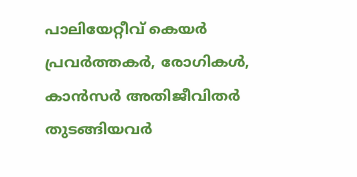പാലിയേറ്റീവ് കെയർ പ്രവർത്തകർ, രോഗികൾ, കാൻസർ അതിജീവിതർ തുടങ്ങിയവർ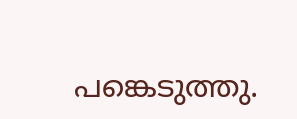പങ്കെടുത്തു.